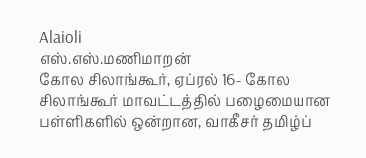Alaioli
எஸ்.எஸ்.மணிமாறன்
கோல சிலாங்கூர், ஏப்ரல் 16- கோல சிலாங்கூர் மாவட்டத்தில் பழைமையான பள்ளிகளில் ஒன்றான, வாகீசர் தமிழ்ப்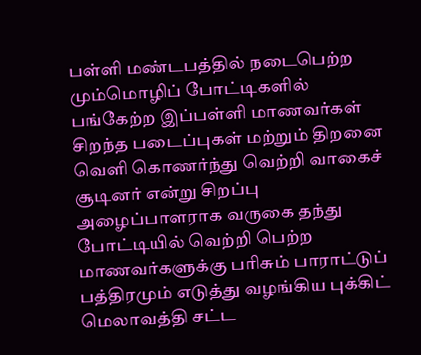பள்ளி மண்டபத்தில் நடைபெற்ற மும்மொழிப் போட்டிகளில் பங்கேற்ற இப்பள்ளி மாணவர்கள் சிறந்த படைப்புகள் மற்றும் திறனை வெளி கொணர்ந்து வெற்றி வாகைச் சூடினர் என்று சிறப்பு அழைப்பாளராக வருகை தந்து போட்டியில் வெற்றி பெற்ற மாணவர்களுக்கு பரிசும் பாராட்டுப் பத்திரமும் எடுத்து வழங்கிய புக்கிட் மெலாவத்தி சட்ட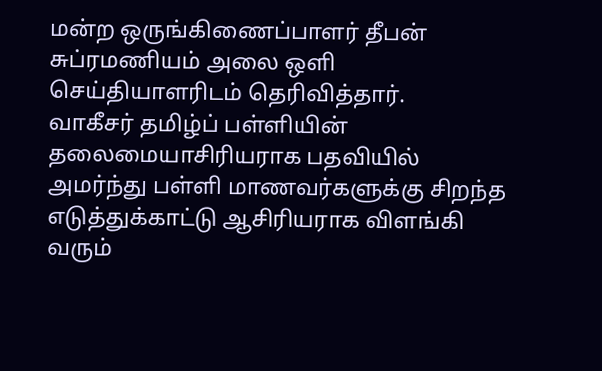மன்ற ஒருங்கிணைப்பாளர் தீபன் சுப்ரமணியம் அலை ஒளி செய்தியாளரிடம் தெரிவித்தார்.
வாகீசர் தமிழ்ப் பள்ளியின் தலைமையாசிரியராக பதவியில் அமர்ந்து பள்ளி மாணவர்களுக்கு சிறந்த எடுத்துக்காட்டு ஆசிரியராக விளங்கி வரும்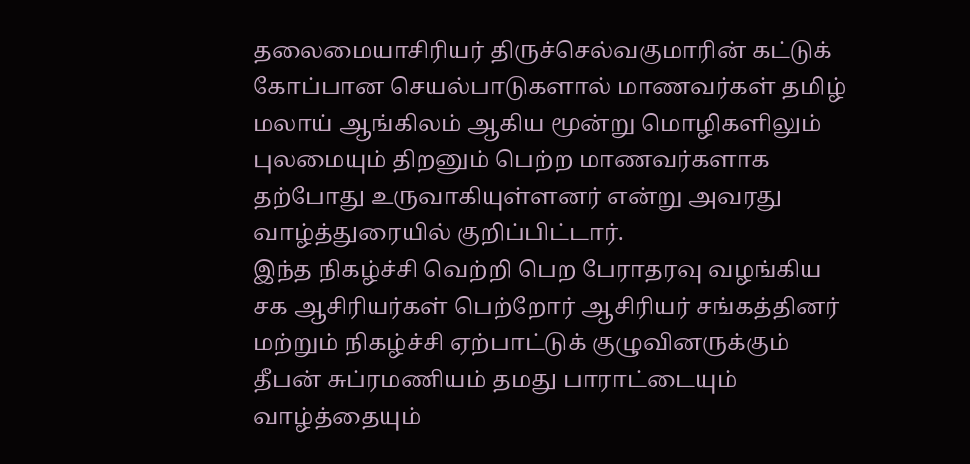தலைமையாசிரியர் திருச்செல்வகுமாரின் கட்டுக் கோப்பான செயல்பாடுகளால் மாணவர்கள் தமிழ் மலாய் ஆங்கிலம் ஆகிய மூன்று மொழிகளிலும் புலமையும் திறனும் பெற்ற மாணவர்களாக தற்போது உருவாகியுள்ளனர் என்று அவரது வாழ்த்துரையில் குறிப்பிட்டார்.
இந்த நிகழ்ச்சி வெற்றி பெற பேராதரவு வழங்கிய சக ஆசிரியர்கள் பெற்றோர் ஆசிரியர் சங்கத்தினர் மற்றும் நிகழ்ச்சி ஏற்பாட்டுக் குழுவினருக்கும் தீபன் சுப்ரமணியம் தமது பாராட்டையும் வாழ்த்தையும்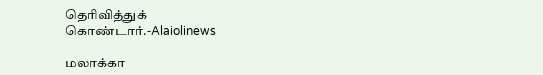தெரிவித்துக் கொண்டார்.-Alaiolinews

மலாக்கா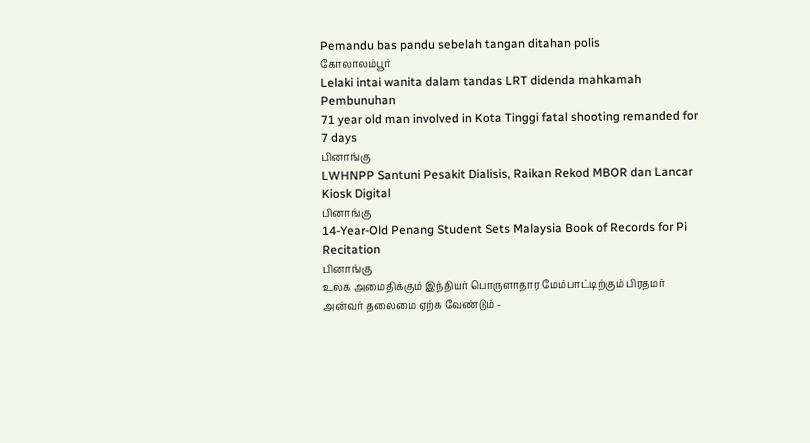Pemandu bas pandu sebelah tangan ditahan polis
கோலாலம்பூர்
Lelaki intai wanita dalam tandas LRT didenda mahkamah
Pembunuhan
71 year old man involved in Kota Tinggi fatal shooting remanded for 7 days
பினாங்கு
LWHNPP Santuni Pesakit Dialisis, Raikan Rekod MBOR dan Lancar Kiosk Digital
பினாங்கு
14-Year-Old Penang Student Sets Malaysia Book of Records for Pi Recitation
பினாங்கு
உலக அமைதிக்கும் இந்தியர் பொருளாதார மேம்பாட்டிற்கும் பிரதமர் அன்வர் தலைமை ஏற்க வேண்டும் -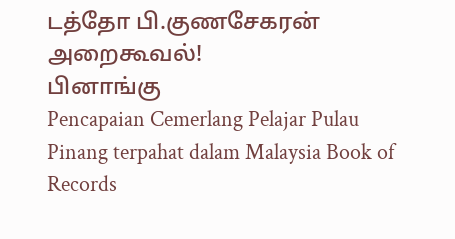டத்தோ பி.குணசேகரன் அறைகூவல்!
பினாங்கு
Pencapaian Cemerlang Pelajar Pulau Pinang terpahat dalam Malaysia Book of Records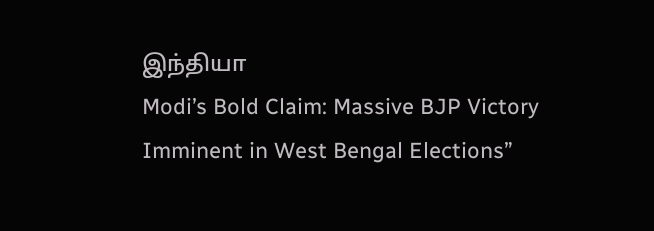இந்தியா
Modi’s Bold Claim: Massive BJP Victory Imminent in West Bengal Elections”